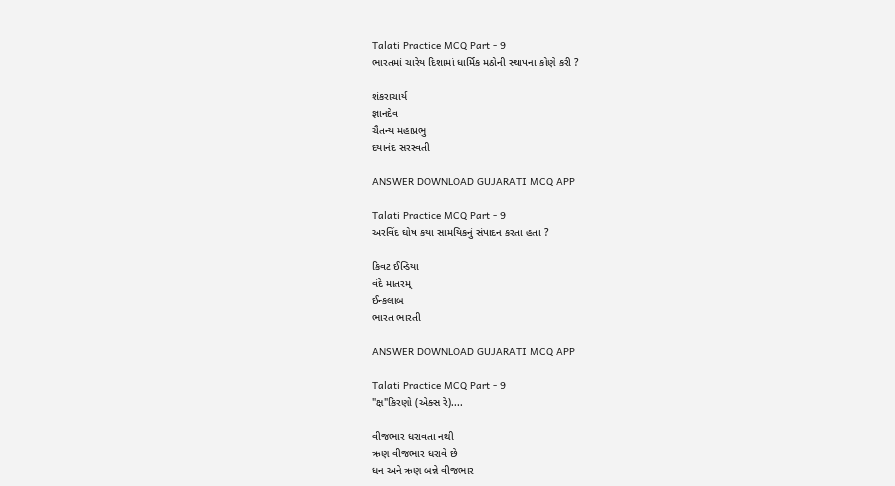Talati Practice MCQ Part - 9
ભારતમાં ચારેય દિશામાં ધાર્મિક મઠોની સ્થાપના કોણે કરી ?

શંકરાચાર્ય
જ્ઞાનદેવ
ચૈતન્ય મહાપ્રભુ
દયાનંદ સરસ્વતી

ANSWER DOWNLOAD GUJARATI MCQ APP

Talati Practice MCQ Part - 9
અરવિંદ ઘોષ કયા સામયિકનું સંપાદન કરતા હતા ?

કિવટ ઈન્ડિયા
વંદે માતરમ્
ઈન્કલાબ
ભારત ભારતી

ANSWER DOWNLOAD GUJARATI MCQ APP

Talati Practice MCQ Part - 9
"ક્ષ"કિરણો (એક્સ રે)....

વીજભાર ધરાવતા નથી
ઋણ વીજભાર ધરાવે છે
ધન અને ઋણ બન્ને વીજભાર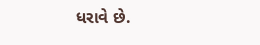ધરાવે છે.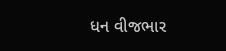ધન વીજભાર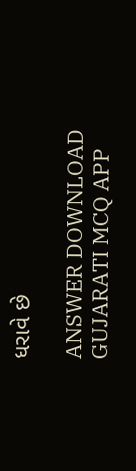ધરાવે છે

ANSWER DOWNLOAD GUJARATI MCQ APP